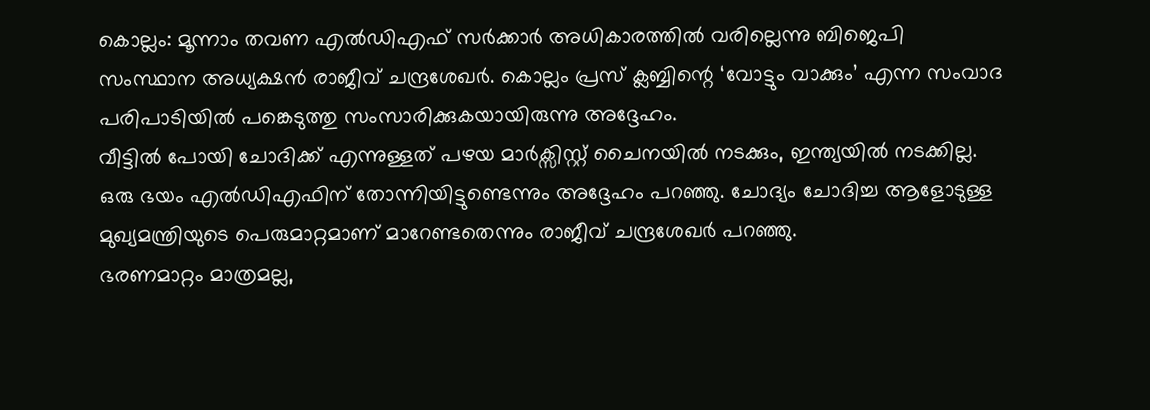കൊല്ലം: മൂന്നാം തവണ എൽഡിഎഫ് സർക്കാർ അധികാരത്തിൽ വരില്ലെന്നു ബിജെപി സംസ്ഥാന അധ്യക്ഷൻ രാജീവ് ചന്ദ്രശേഖർ. കൊല്ലം പ്രസ് ക്ലബ്ബിന്റെ ‘വോട്ടും വാക്കും’ എന്ന സംവാദ പരിപാടിയിൽ പങ്കെടുത്തു സംസാരിക്കുകയായിരുന്നു അദ്ദേഹം.
വീട്ടിൽ പോയി ചോദിക്ക് എന്നുള്ളത് പഴയ മാർക്സിസ്റ്റ് ചൈനയിൽ നടക്കും, ഇന്ത്യയിൽ നടക്കില്ല. ഒരു ഭയം എൽഡിഎഫിന് തോന്നിയിട്ടുണ്ടെന്നും അദ്ദേഹം പറഞ്ഞു. ചോദ്യം ചോദിച്ച ആളോടുള്ള മുഖ്യമന്ത്രിയുടെ പെരുമാറ്റമാണ് മാറേണ്ടതെന്നും രാജീവ് ചന്ദ്രശേഖർ പറഞ്ഞു.
ഭരണമാറ്റം മാത്രമല്ല,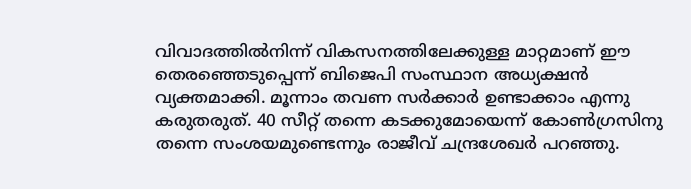വിവാദത്തിൽനിന്ന് വികസനത്തിലേക്കുള്ള മാറ്റമാണ് ഈ തെരഞ്ഞെടുപ്പെന്ന് ബിജെപി സംസ്ഥാന അധ്യക്ഷൻ വ്യക്തമാക്കി. മൂന്നാം തവണ സർക്കാർ ഉണ്ടാക്കാം എന്നു കരുതരുത്. 40 സീറ്റ് തന്നെ കടക്കുമോയെന്ന് കോൺഗ്രസിനു തന്നെ സംശയമുണ്ടെന്നും രാജീവ് ചന്ദ്രശേഖർ പറഞ്ഞു.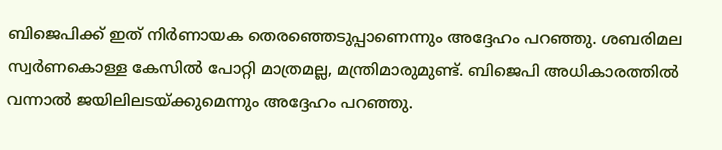ബിജെപിക്ക് ഇത് നിർണായക തെരഞ്ഞെടുപ്പാണെന്നും അദ്ദേഹം പറഞ്ഞു. ശബരിമല സ്വർണകൊള്ള കേസിൽ പോറ്റി മാത്രമല്ല, മന്ത്രിമാരുമുണ്ട്. ബിജെപി അധികാരത്തിൽ വന്നാൽ ജയിലിലടയ്ക്കുമെന്നും അദ്ദേഹം പറഞ്ഞു.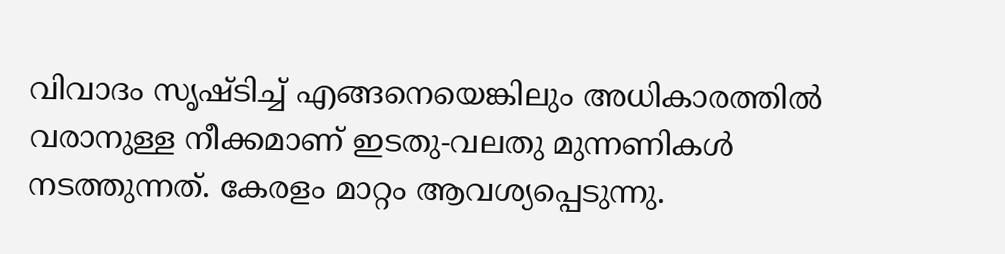വിവാദം സൃഷ്ടിച്ച് എങ്ങനെയെങ്കിലും അധികാരത്തിൽ വരാനുള്ള നീക്കമാണ് ഇടതു-വലതു മുന്നണികൾ നടത്തുന്നത്. കേരളം മാറ്റം ആവശ്യപ്പെടുന്നു.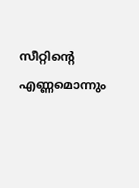സീറ്റിന്റെ എണ്ണമൊന്നും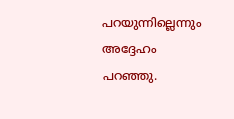പറയുന്നില്ലെന്നും അദ്ദേഹം പറഞ്ഞു.